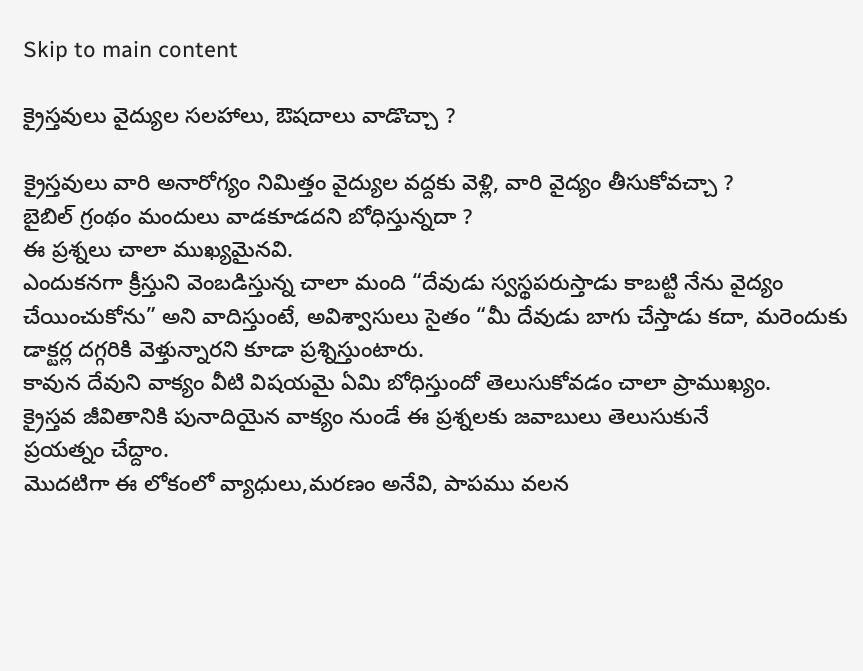Skip to main content

క్రైస్తవులు వైద్యుల సలహాలు, ఔషదాలు వాడొచ్చా ?

క్రైస్తవులు వారి అనారోగ్యం నిమిత్తం వైద్యుల వద్దకు వెళ్లి, వారి వైద్యం తీసుకోవచ్చా ?
బైబిల్ గ్రంథం మందులు వాడకూడదని బోధిస్తున్నదా ?
ఈ ప్రశ్నలు చాలా ముఖ్యమైనవి.
ఎందుకనగా క్రీస్తుని వెంబడిస్తున్న చాలా మంది “దేవుడు స్వస్థపరుస్తాడు కాబట్టి నేను వైద్యం
చేయించుకోను” అని వాదిస్తుంటే, అవిశ్వాసులు సైతం “మీ దేవుడు బాగు చేస్తాడు కదా, మరెందుకు
డాక్టర్ల దగ్గరికి వెళ్తున్నారని కూడా ప్రశ్నిస్తుంటారు.
కావున దేవుని వాక్యం వీటి విషయమై ఏమి బోధిస్తుందో తెలుసుకోవడం చాలా ప్రాముఖ్యం.
క్రైస్తవ జీవితానికి పునాదియైన వాక్యం నుండే ఈ ప్రశ్నలకు జవాబులు తెలుసుకునే
ప్రయత్నం చేద్దాం.
మొదటిగా ఈ లోకంలో వ్యాధులు,మరణం అనేవి, పాపము వలన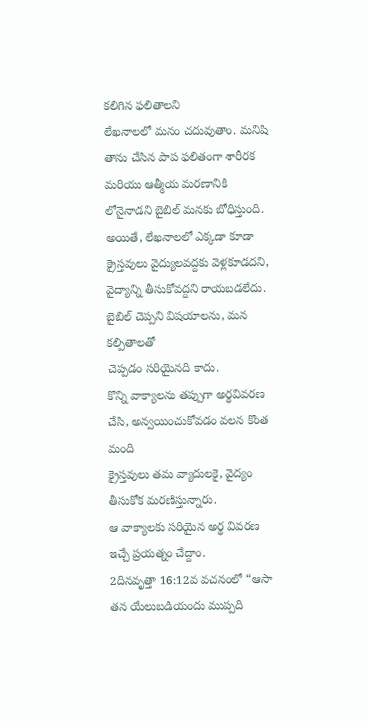కలిగిన ఫలితాలని
లేఖనాలలో మనం చదువుతాం. మనిషి తాను చేసిన పాప ఫలితంగా శారీరక
మరియు ఆత్మీయ మరణానికి లోనైనాడని బైబిల్ మనకు బోధిస్తుంది.
అయితే, లేఖనాలలో ఎక్కడా కూడా క్రైస్తవులు వైద్యులవద్దకు వెళ్లకూడదని,
వైద్యాన్ని తీసుకోవద్దని రాయబడలేదు.
బైబిల్ చెప్పని విషయాలను, మన కల్పితాలతో
చెప్పడం సరియైనది కాదు.
కొన్ని వాక్యాలను తప్పుగా అర్థవివరణ చేసి, అన్వయించుకోవడం వలన కొంత మంది
క్రైస్తవులు తమ వ్యాదులకై, వైద్యం తీసుకోక మరణిస్తున్నారు.
ఆ వాక్యాలకు సరియైన అర్థ వివరణ ఇచ్చే ప్రయత్నం చేద్దాం.
2దినవృత్తా 16:12వ వచనంలో “ఆసా తన యేలుబడియందు ముప్పది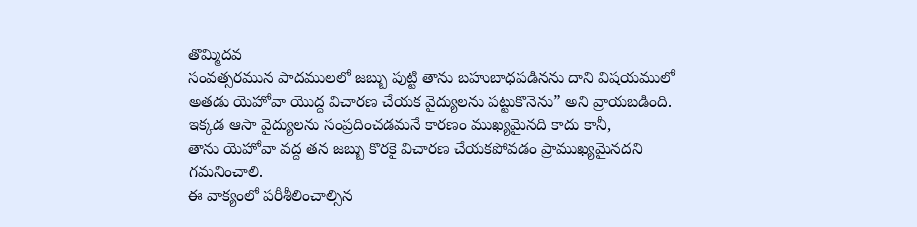తొమ్మిదవ
సంవత్సరమున పాదములలో జబ్బు పుట్టి తాను బహుబాధపడినను దాని విషయములో
అతడు యెహోవా యొద్ద విచారణ చేయక వైద్యులను పట్టుకొనెను” అని వ్రాయబడింది.
ఇక్కడ ఆసా వైద్యులను సంప్రదించడమనే కారణం ముఖ్యమైనది కాదు కానీ,
తాను యెహోవా వద్ద తన జబ్బు కొరకై విచారణ చేయకపోవడం ప్రాముఖ్యమైనదని
గమనించాలి.
ఈ వాక్యంలో పరీశీలించాల్సిన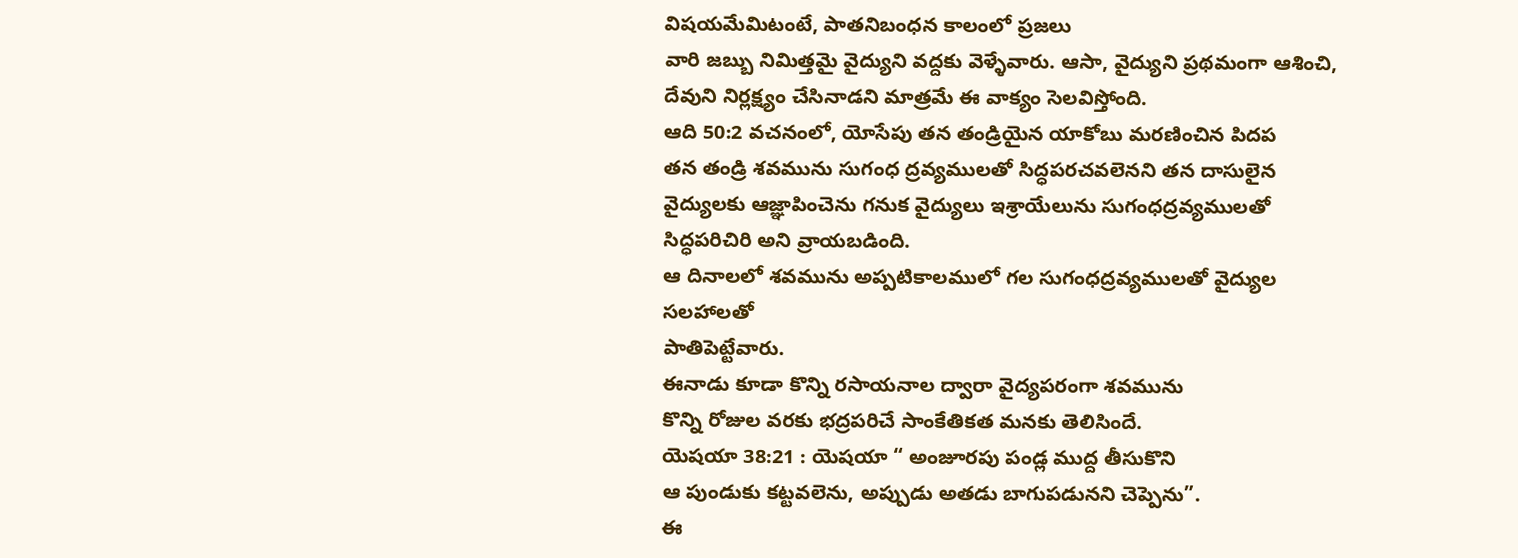విషయమేమిటంటే, పాతనిబంధన కాలంలో ప్రజలు
వారి జబ్బు నిమిత్తమై వైద్యుని వద్దకు వెళ్ళేవారు. ఆసా, వైద్యుని ప్రథమంగా ఆశించి,
దేవుని నిర్లక్ష్యం చేసినాడని మాత్రమే ఈ వాక్యం సెలవిస్తోంది.
ఆది 50:2 వచనంలో, యోసేపు తన తండ్రియైన యాకోబు మరణించిన పిదప
తన తండ్రి శవమును సుగంధ ద్రవ్యములతో సిద్ధపరచవలెనని తన దాసులైన
వైద్యులకు ఆజ్ఞాపించెను గనుక వైద్యులు ఇశ్రాయేలును సుగంధద్రవ్యములతో
సిద్ధపరిచిరి అని వ్రాయబడింది.
ఆ దినాలలో శవమును అప్పటికాలములో గల సుగంధద్రవ్యములతో వైద్యుల సలహాలతో
పాతిపెట్టేవారు.
ఈనాడు కూడా కొన్ని రసాయనాల ద్వారా వైద్యపరంగా శవమును
కొన్ని రోజుల వరకు భద్రపరిచే సాంకేతికత మనకు తెలిసిందే.
యెషయా 38:21 : యెషయా “ అంజూరపు పండ్ల ముద్ద తీసుకొని
ఆ పుండుకు కట్టవలెను, అప్పుడు అతడు బాగుపడునని చెప్పెను”.
ఈ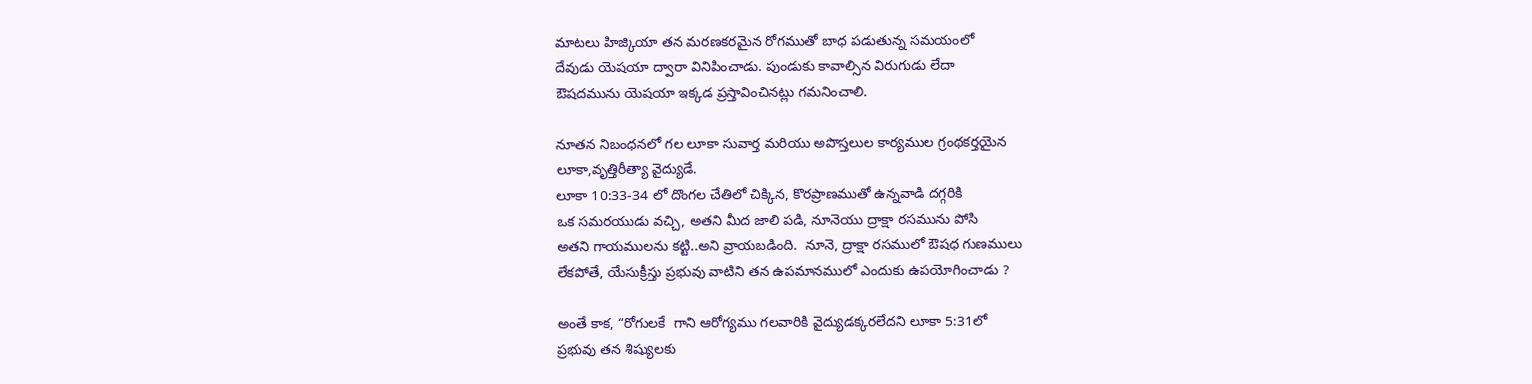మాటలు హిజ్కియా తన మరణకరమైన రోగముతో బాధ పడుతున్న సమయంలో
దేవుడు యెషయా ద్వారా వినిపించాడు. పుండుకు కావాల్సిన విరుగుడు లేదా
ఔషదమును యెషయా ఇక్కడ ప్రస్తావించినట్లు గమనించాలి.

నూతన నిబంధనలో గల లూకా సువార్త మరియు అపొస్తలుల కార్యముల గ్రంథకర్తయైన
లూకా,వృత్తిరీత్యా వైద్యుడే.
లూకా 10:33-34 లో దొంగల చేతిలో చిక్కిన, కొరప్రాణముతో ఉన్నవాడి దగ్గరికి
ఒక సమరయుడు వచ్చి, అతని మీద జాలి పడి, నూనెయు ద్రాక్షా రసమును పోసి
అతని గాయములను కట్టి..అని వ్రాయబడింది.  నూనె, ద్రాక్షా రసములో ఔషధ గుణములు
లేకపోతే, యేసుక్రీస్తు ప్రభువు వాటిని తన ఉపమానములో ఎందుకు ఉపయోగించాడు ?

అంతే కాక, “రోగులకే  గాని ఆరోగ్యము గలవారికి వైద్యుడక్కరలేదని లూకా 5:31లో
ప్రభువు తన శిష్యులకు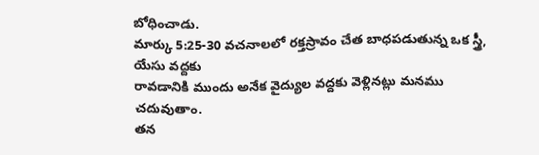బోధించాడు.
మార్కు 5:25-30 వచనాలలో రక్తస్రావం చేత బాధపడుతున్న ఒక స్త్రీ, యేసు వద్దకు
రావడానికి ముందు అనేక వైద్యుల వద్దకు వెళ్లినట్లు మనము చదువుతాం.
తన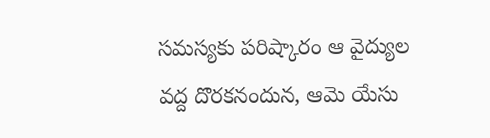సమస్యకు పరిష్కారం ఆ వైద్యుల వద్ద దొరకనందున, ఆమె యేసు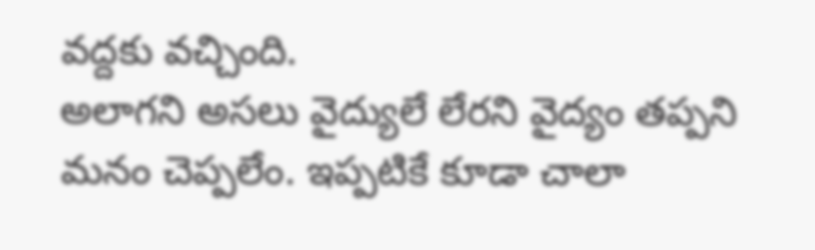వద్దకు వచ్చింది.
అలాగని అసలు వైద్యులే లేరని వైద్యం తప్పని మనం చెప్పలేం. ఇప్పటికే కూడా చాలా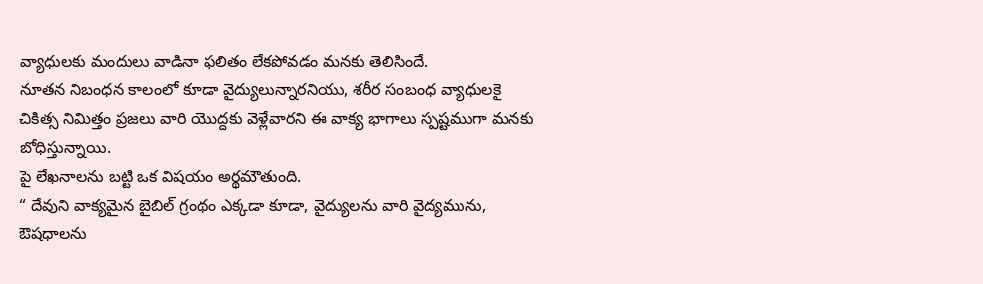వ్యాధులకు మందులు వాడినా ఫలితం లేకపోవడం మనకు తెలిసిందే.
నూతన నిబంధన కాలంలో కూడా వైద్యులున్నారనియు, శరీర సంబంధ వ్యాధులకై
చికిత్స నిమిత్తం ప్రజలు వారి యొద్దకు వెళ్లేవారని ఈ వాక్య భాగాలు స్పష్టముగా మనకు
బోధిస్తున్నాయి.
పై లేఖనాలను బట్టి ఒక విషయం అర్థమౌతుంది.
“ దేవుని వాక్యమైన బైబిల్ గ్రంథం ఎక్కడా కూడా, వైద్యులను వారి వైద్యమును,
ఔషధాలను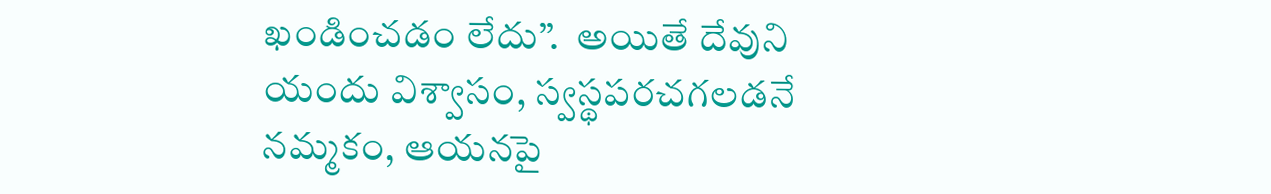ఖండించడం లేదు”.  అయితే దేవుని యందు విశ్వాసం, స్వస్థపరచగలడనే
నమ్మకం, ఆయనపై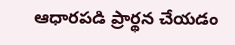ఆధారపడి ప్రార్థన చేయడం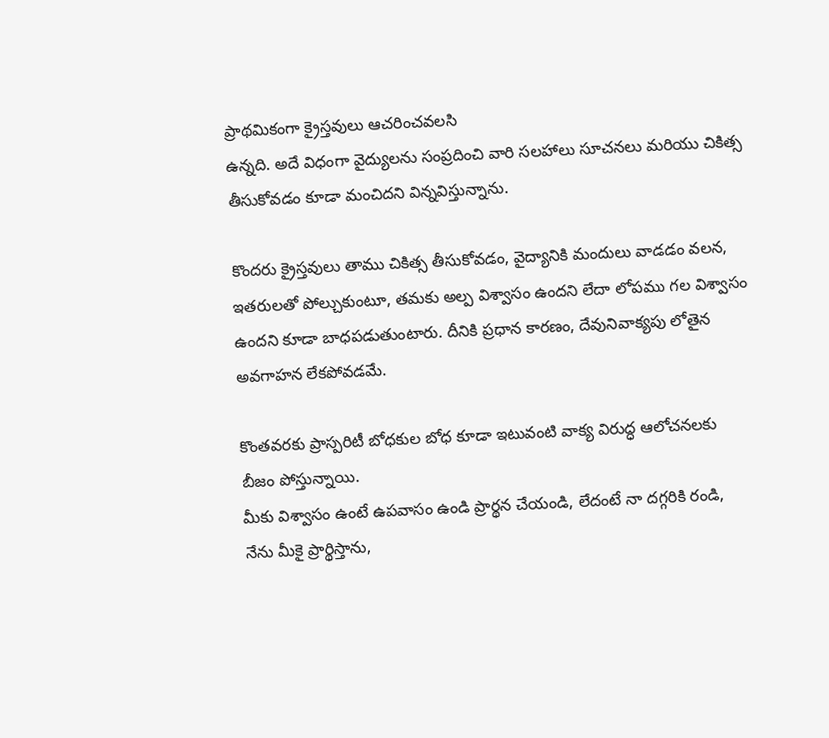ప్రాథమికంగా క్రైస్తవులు ఆచరించవలసి
ఉన్నది. అదే విధంగా వైద్యులను సంప్రదించి వారి సలహాలు సూచనలు మరియు చికిత్స
తీసుకోవడం కూడా మంచిదని విన్నవిస్తున్నాను.

కొందరు క్రైస్తవులు తాము చికిత్స తీసుకోవడం, వైద్యానికి మందులు వాడడం వలన,
ఇతరులతో పోల్చుకుంటూ, తమకు అల్ప విశ్వాసం ఉందని లేదా లోపము గల విశ్వాసం
ఉందని కూడా బాధపడుతుంటారు. దీనికి ప్రధాన కారణం, దేవునివాక్యపు లోతైన అవగాహన లేకపోవడమే.

కొంతవరకు ప్రాస్పరిటీ బోధకుల బోధ కూడా ఇటువంటి వాక్య విరుద్ధ ఆలోచనలకు
బీజం పోస్తున్నాయి.
మీకు విశ్వాసం ఉంటే ఉపవాసం ఉండి ప్రార్థన చేయండి, లేదంటే నా దగ్గరికి రండి,
నేను మీకై ప్రార్థిస్తాను,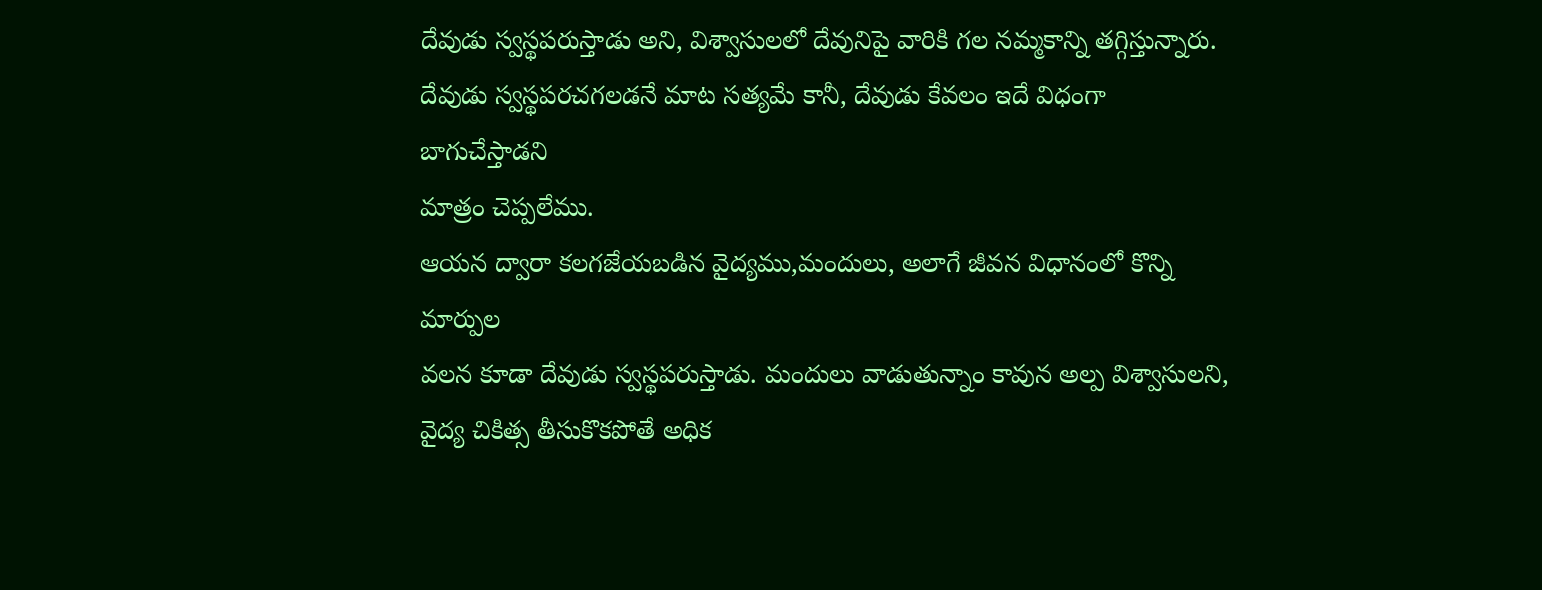దేవుడు స్వస్థపరుస్తాడు అని, విశ్వాసులలో దేవునిపై వారికి గల నమ్మకాన్ని తగ్గిస్తున్నారు.
దేవుడు స్వస్థపరచగలడనే మాట సత్యమే కానీ, దేవుడు కేవలం ఇదే విధంగా బాగుచేస్తాడని
మాత్రం చెప్పలేము.
ఆయన ద్వారా కలగజేయబడిన వైద్యము,మందులు, అలాగే జీవన విధానంలో కొన్ని మార్పుల
వలన కూడా దేవుడు స్వస్థపరుస్తాడు. మందులు వాడుతున్నాం కావున అల్ప విశ్వాసులని,
వైద్య చికిత్స తీసుకొకపోతే అధిక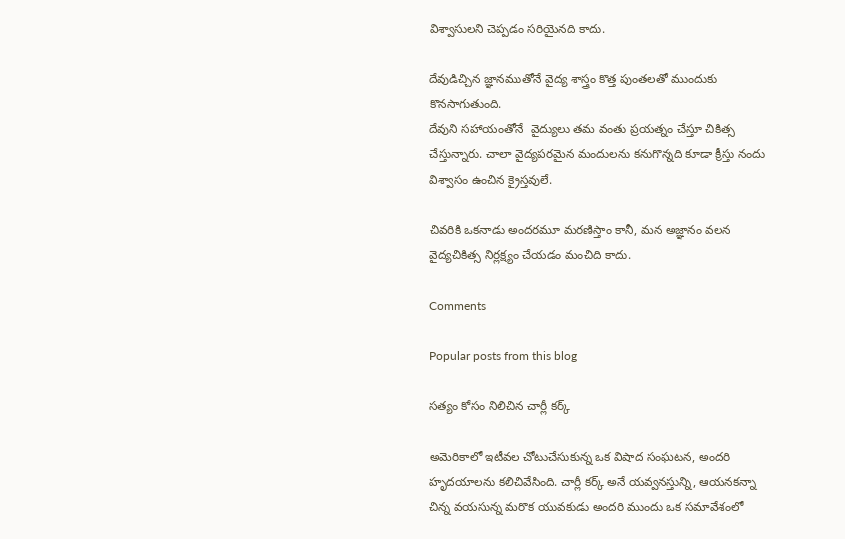విశ్వాసులని చెప్పడం సరియైనది కాదు.

దేవుడిచ్చిన జ్ఞానముతోనే వైద్య శాస్త్రం కొత్త పుంతలతో ముందుకు కొనసాగుతుంది.
దేవుని సహాయంతోనే  వైద్యులు తమ వంతు ప్రయత్నం చేస్తూ చికిత్స చేస్తున్నారు. చాలా వైద్యపరమైన మందులను కనుగొన్నది కూడా క్రీస్తు నందు విశ్వాసం ఉంచిన క్రైస్తవులే.

చివరికి ఒకనాడు అందరమూ మరణిస్తాం కానీ, మన అజ్ఞానం వలన వైద్యచికిత్స నిర్లక్ష్యం చేయడం మంచిది కాదు.

Comments

Popular posts from this blog

సత్యం కోసం నిలిచిన చార్లీ కర్క్

అమెరికాలో ఇటీవల చోటుచేసుకున్న ఒక విషాద సంఘటన, అందరి హృదయాలను కలిచివేసింది. చార్లీ కర్క్ అనే యవ్వనస్తున్ని, ఆయనకన్నా చిన్న వయసున్న మరొక యువకుడు అందరి ముందు ఒక సమావేశంలో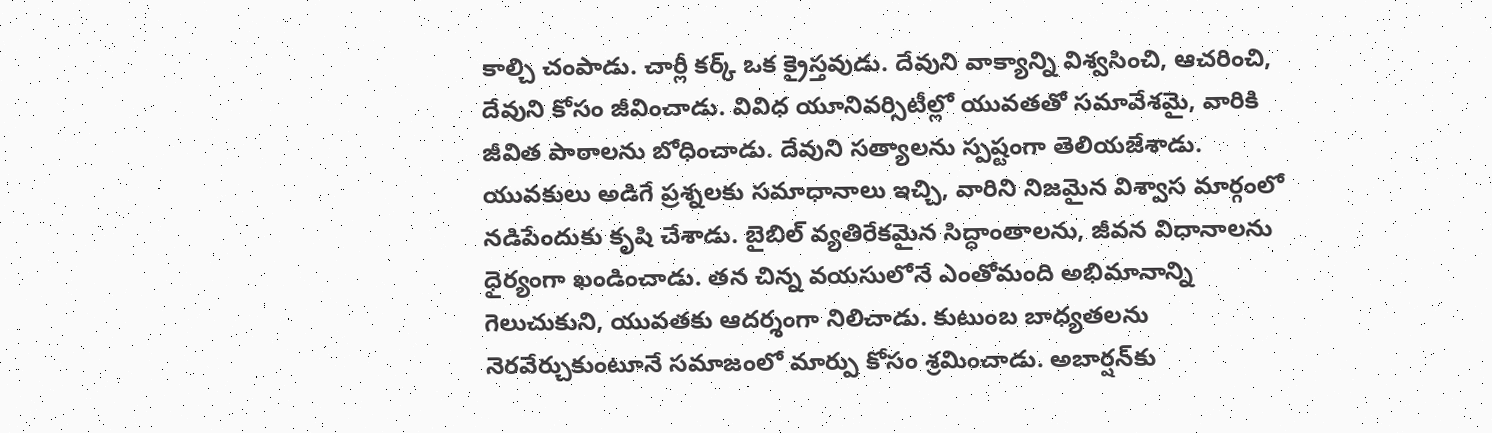కాల్చి చంపాడు. చార్లీ కర్క్ ఒక క్రైస్తవుడు. దేవుని వాక్యాన్ని విశ్వసించి, ఆచరించి, దేవుని కోసం జీవించాడు. వివిధ యూనివర్సిటీల్లో యువతతో సమావేశమై, వారికి జీవిత పాఠాలను బోధించాడు. దేవుని సత్యాలను స్పష్టంగా తెలియజేశాడు. యువకులు అడిగే ప్రశ్నలకు సమాధానాలు ఇచ్చి, వారిని నిజమైన విశ్వాస మార్గంలో నడిపేందుకు కృషి చేశాడు. బైబిల్ వ్యతిరేకమైన సిద్ధాంతాలను, జీవన విధానాలను ధైర్యంగా ఖండించాడు. తన చిన్న వయసులోనే ఎంతోమంది అభిమానాన్ని గెలుచుకుని, యువతకు ఆదర్శంగా నిలిచాడు. కుటుంబ బాధ్యతలను నెరవేర్చుకుంటూనే సమాజంలో మార్పు కోసం శ్రమించాడు. అబార్షన్‌కు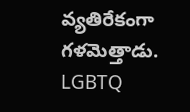వ్యతిరేకంగా గళమెత్తాడు. LGBTQ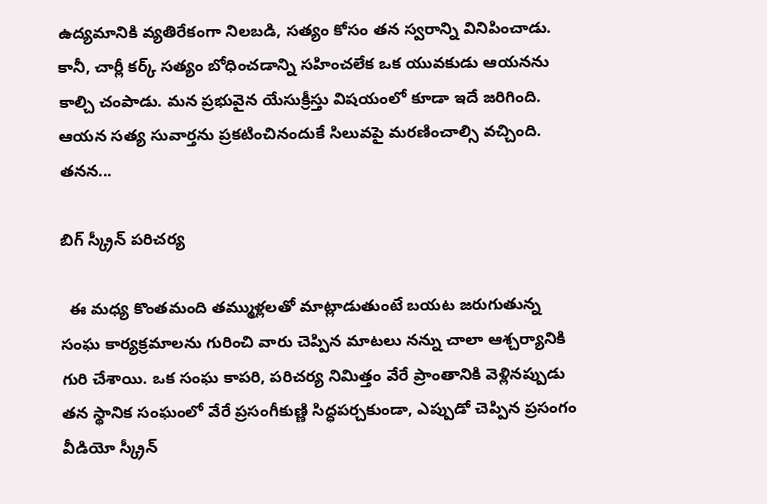ఉద్యమానికి వ్యతిరేకంగా నిలబడి, సత్యం కోసం తన స్వరాన్ని వినిపించాడు. కానీ, చార్లీ కర్క్ సత్యం బోధించడాన్ని సహించలేక ఒక యువకుడు ఆయనను కాల్చి చంపాడు. మన ప్రభువైన యేసుక్రీస్తు విషయంలో కూడా ఇదే జరిగింది. ఆయన సత్య సువార్తను ప్రకటించినందుకే సిలువపై మరణించాల్సి వచ్చింది. తనన...

బిగ్ స్క్రీన్ పరిచర్య

  ఈ మధ్య కొంతమంది తమ్ముళ్లలతో మాట్లాడుతుంటే బయట జరుగుతున్న సంఘ కార్యక్రమాలను గురించి వారు చెప్పిన మాటలు నన్ను చాలా ఆశ్చర్యానికి గురి చేశాయి. ఒక సంఘ కాపరి, పరిచర్య నిమిత్తం వేరే ప్రాంతానికి వెళ్లినప్పుడు తన స్థానిక సంఘంలో వేరే ప్రసంగీకుణ్ణి సిద్ధపర్చకుండా, ఎప్పుడో చెప్పిన ప్రసంగం వీడియో స్క్రీన్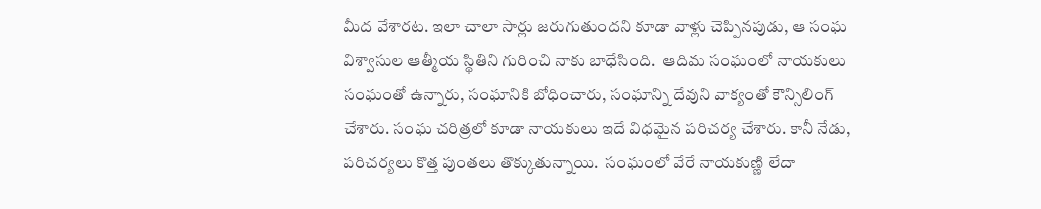మీద వేశారట. ఇలా చాలా సార్లు జరుగుతుందని కూడా వాళ్లు చెప్పినపుడు, ఆ సంఘ విశ్వాసుల ఆత్మీయ స్థితిని గురించి నాకు బాధేసింది.  ఆదిమ సంఘంలో నాయకులు సంఘంతో ఉన్నారు, సంఘానికి బోధించారు, సంఘాన్ని దేవుని వాక్యంతో కౌన్సిలింగ్ చేశారు. సంఘ చరిత్రలో కూడా నాయకులు ఇదే విధమైన పరిచర్య చేశారు. కానీ నేడు, పరిచర్యలు కొత్త పుంతలు తొక్కుతున్నాయి.  సంఘంలో వేరే నాయకుణ్ణి లేదా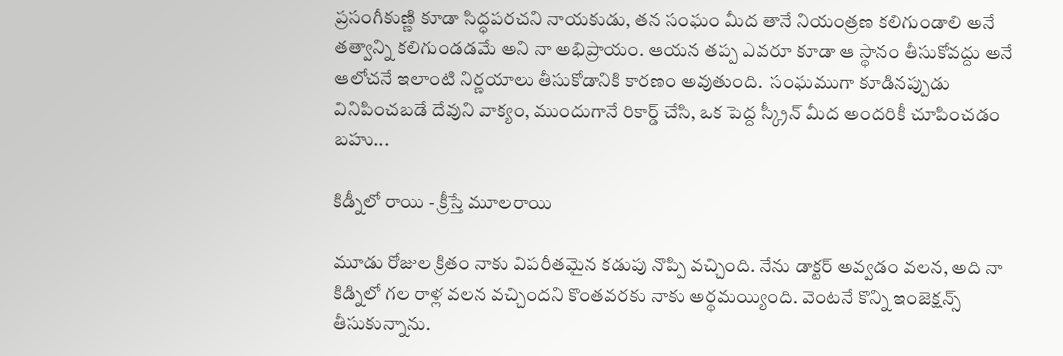ప్రసంగీకుణ్ణి కూడా సిద్ధపరచని నాయకుడు, తన సంఘం మీద తానే నియంత్రణ కలిగుండాలి అనే తత్వాన్ని కలిగుండడమే అని నా అభిప్రాయం. ఆయన తప్ప ఎవరూ కూడా ఆ స్థానం తీసుకోవద్దు అనే ఆలోచనే ఇలాంటి నిర్ణయాలు తీసుకోడానికి కారణం అవుతుంది.  సంఘముగా కూడినప్పుడు వినిపించబడే దేవుని వాక్యం, ముందుగానే రికార్డ్ చేసి, ఒక పెద్ద స్క్రీన్ మీద అందరికీ చూపించడం బహు...

కిడ్నీలో రాయి - క్రీస్తే మూలరాయి

మూడు రోజుల క్రితం నాకు విపరీతమైన కడుపు నొప్పి వచ్చింది. నేను డాక్టర్ అవ్వడం వలన, అది నా కిడ్నిలో గల రాళ్ల వలన వచ్చిందని కొంతవరకు నాకు అర్థమయ్యింది. వెంటనే కొన్ని ఇంజెక్షన్స్ తీసుకున్నాను.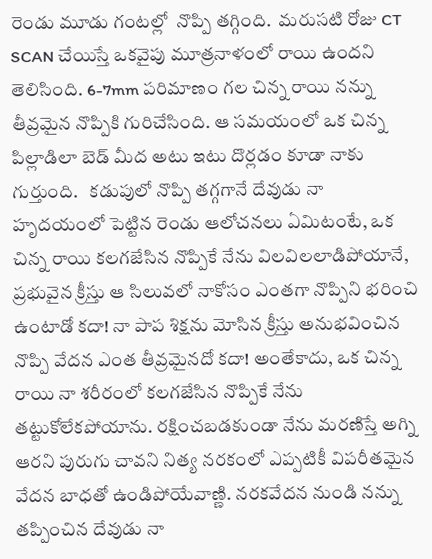రెండు మూడు గంటల్లో  నొప్పి తగ్గింది.  మరుసటి రోజు CT SCAN చేయిస్తే ఒకవైపు మూత్రనాళంలో రాయి ఉందని తెలిసింది. 6-7mm పరిమాణం గల చిన్న రాయి నన్ను తీవ్రమైన నొప్పికి గురిచేసింది. ఆ సమయంలో ఒక చిన్న పిల్లాడిలా బెడ్ మీద అటు ఇటు దొర్లడం కూడా నాకు గుర్తుంది.   కడుపులో నొప్పి తగ్గగానే దేవుడు నా హృదయంలో పెట్టిన రెండు ఆలోచనలు ఏమిటంటే, ఒక చిన్న రాయి కలగజేసిన నొప్పికే నేను విలవిలలాడిపోయానే, ప్రభువైన క్రీస్తు ఆ సిలువలో నాకోసం ఎంతగా నొప్పిని భరించి ఉంటాడో కదా! నా పాప శిక్షను మోసిన క్రీస్తు అనుభవించిన నొప్పి వేదన ఎంత తీవ్రమైనదో కదా! అంతేకాదు, ఒక చిన్న రాయి నా శరీరంలో కలగజేసిన నొప్పికే నేను తట్టుకోలేకపోయాను. రక్షించబడకుండా నేను మరణిస్తే అగ్ని ఆరని పురుగు చావని నిత్య నరకంలో ఎప్పటికీ విపరీతమైన వేదన బాధతో ఉండిపోయేవాణ్ణి. నరకవేదన నుండి నన్ను తప్పించిన దేవుడు నా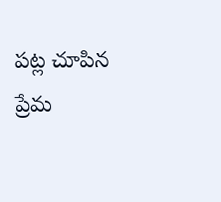పట్ల చూపిన ప్రేమ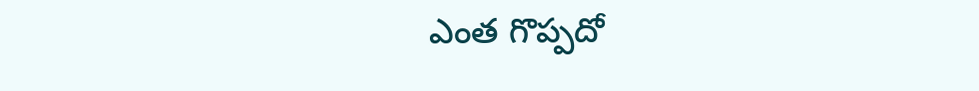ఎంత గొప్పదో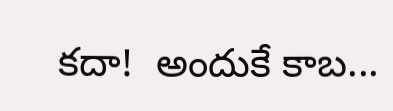కదా!  అందుకే కాబ...